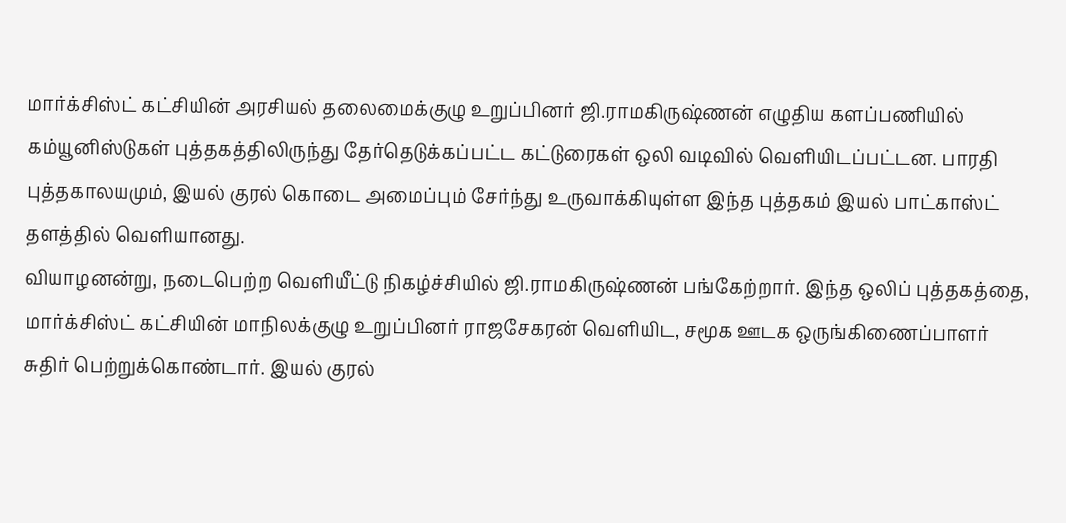மார்க்சிஸ்ட் கட்சியின் அரசியல் தலைமைக்குழு உறுப்பினர் ஜி.ராமகிருஷ்ணன் எழுதிய களப்பணியில் கம்யூனிஸ்டுகள் புத்தகத்திலிருந்து தேர்தெடுக்கப்பட்ட கட்டுரைகள் ஒலி வடிவில் வெளியிடப்பட்டன. பாரதி புத்தகாலயமும், இயல் குரல் கொடை அமைப்பும் சேர்ந்து உருவாக்கியுள்ள இந்த புத்தகம் இயல் பாட்காஸ்ட் தளத்தில் வெளியானது.
வியாழனன்று, நடைபெற்ற வெளியீட்டு நிகழ்ச்சியில் ஜி.ராமகிருஷ்ணன் பங்கேற்றார். இந்த ஒலிப் புத்தகத்தை, மார்க்சிஸ்ட் கட்சியின் மாநிலக்குழு உறுப்பினர் ராஜசேகரன் வெளியிட, சமூக ஊடக ஒருங்கிணைப்பாளர் சுதிர் பெற்றுக்கொண்டார். இயல் குரல்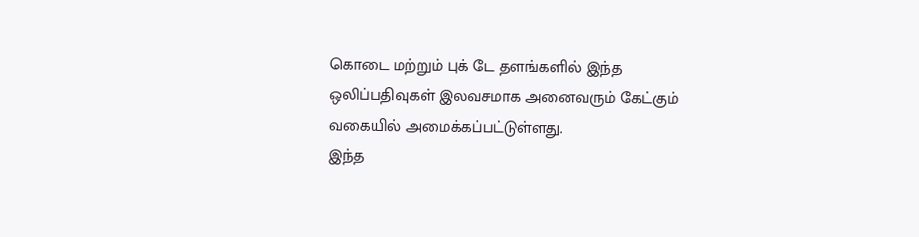கொடை மற்றும் புக் டே தளங்களில் இந்த ஒலிப்பதிவுகள் இலவசமாக அனைவரும் கேட்கும் வகையில் அமைக்கப்பட்டுள்ளது.
இந்த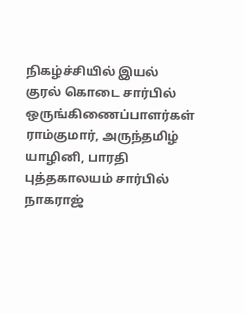நிகழ்ச்சியில் இயல் குரல் கொடை சார்பில் ஒருங்கிணைப்பாளர்கள் ராம்குமார், அருந்தமிழ் யாழினி, பாரதி புத்தகாலயம் சார்பில் நாகராஜ்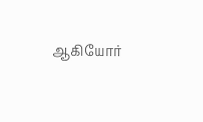ஆகியோர்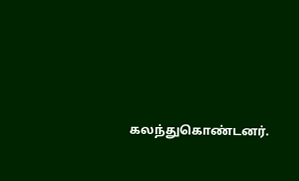கலந்துகொண்டனர்.